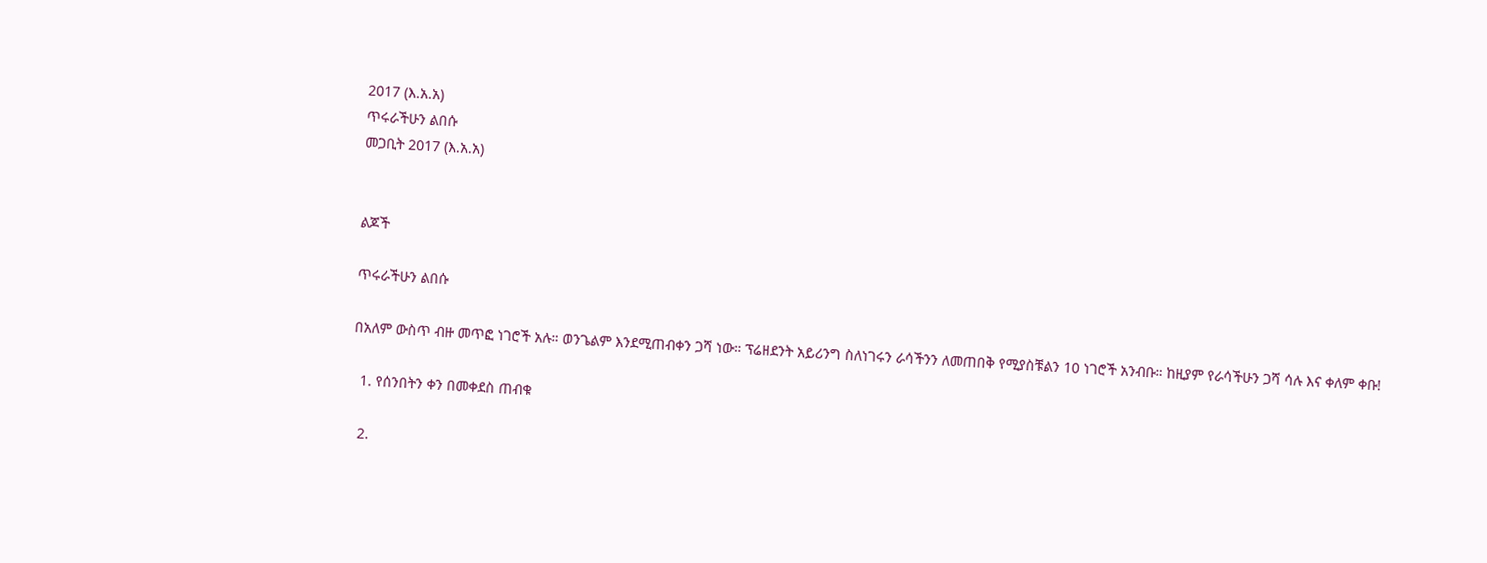2017 (እ.አ.አ)
ጥሩራችሁን ልበሱ
መጋቢት 2017 (እ.አ.አ)


ልጆች

ጥሩራችሁን ልበሱ

በአለም ውስጥ ብዙ መጥፎ ነገሮች አሉ። ወንጌልም እንደሚጠብቀን ጋሻ ነው። ፕሬዘደንት አይሪንግ ስለነገሩን ራሳችንን ለመጠበቅ የሚያስቹልን 10 ነገሮች አንብቡ። ከዚያም የራሳችሁን ጋሻ ሳሉ እና ቀለም ቀቡ!

  1. የሰንበትን ቀን በመቀደስ ጠብቁ

  2.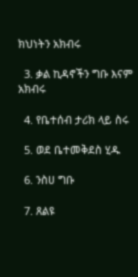ክህነትን አክብሩ

  3. ቃል ኪዳኖችን ግቡ እናም አክብሩ

  4. የቤተሰብ ታሪክ ላይ ስሩ

  5. ወደ ቤተመቅደስ ሂዱ

  6. ንስሀ ግቡ

  7. ጸልዩ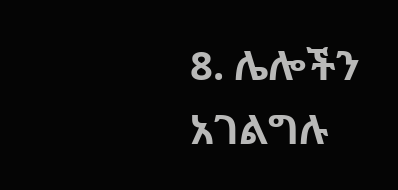8. ሌሎችን አገልግሉ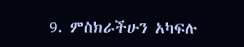9. ምስክራችሁን አካፍሉ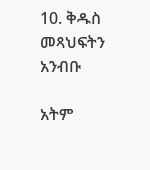10. ቅዱስ መጻህፍትን አንብቡ

አትም